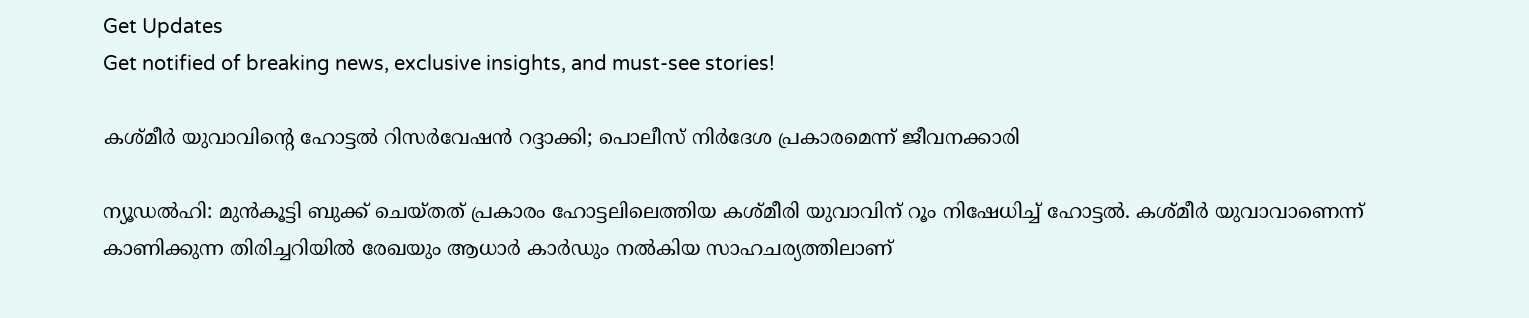Get Updates
Get notified of breaking news, exclusive insights, and must-see stories!

കശ്‌മീർ യുവാവിന്‍റെ ഹോട്ടൽ റിസർവേഷൻ റദ്ദാക്കി; പൊലീസ് നിർദേശ പ്രകാരമെന്ന് ജീവനക്കാരി

ന്യൂഡൽഹി: മുൻകൂട്ടി ബുക്ക് ചെയ്‌തത് പ്രകാരം ഹോട്ടലിലെത്തിയ കശ്‌മീരി യുവാവിന് റൂം നിഷേധിച്ച് ഹോട്ടൽ. കശ്‌മീർ യുവാവാണെന്ന് കാണിക്കുന്ന തിരിച്ചറിയിൽ രേഖയും ആധാർ കാർഡും നൽകിയ സാഹചര്യത്തിലാണ്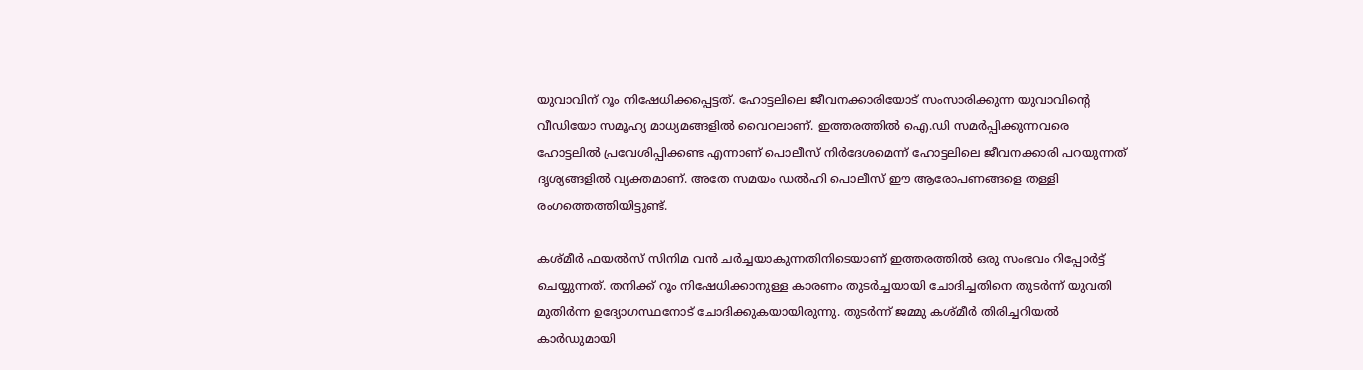യുവാവിന് റൂം നിഷേധിക്കപ്പെട്ടത്. ഹോട്ടലിലെ ജീവനക്കാരിയോട് സംസാരിക്കുന്ന യുവാവിന്റെ വീഡിയോ സമൂഹ്യ മാധ്യമങ്ങളിൽ വൈറലാണ്. ഇത്തരത്തിൽ ഐ.ഡി സമർപ്പിക്കുന്നവരെ ഹോട്ടലിൽ പ്രവേശിപ്പിക്കണ്ട എന്നാണ് പൊലീസ് നിർദേശമെന്ന് ഹോട്ടലിലെ ജീവനക്കാരി പറയുന്നത് ദൃശ്യങ്ങളിൽ വ്യക്തമാണ്. അതേ സമയം ഡൽഹി പൊലീസ് ഈ ആരോപണങ്ങളെ തള്ളി രംഗത്തെത്തിയിട്ടുണ്ട്.

കശ്‌മീർ ഫയൽസ് സിനിമ വൻ ചർച്ചയാകുന്നതിനിടെയാണ് ഇത്തരത്തിൽ ഒരു സംഭവം റിപ്പോർട്ട് ചെയ്യുന്നത്. തനിക്ക് റൂം നിഷേധിക്കാനുള്ള കാരണം തുടർച്ചയായി ചോദിച്ചതിനെ തുടർന്ന് യുവതി മുതിർന്ന ഉദ്യോഗസ്ഥനോട് ചോദിക്കുകയായിരുന്നു. തുടർന്ന് ജമ്മു കശ്‌മീർ തിരിച്ചറിയൽ കാർഡുമായി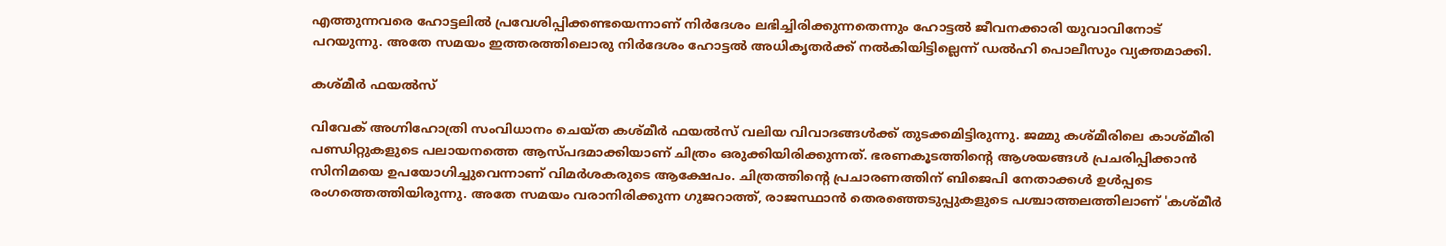എത്തുന്നവരെ ഹോട്ടലിൽ പ്രവേശിപ്പിക്കണ്ടയെന്നാണ് നിർദേശം ലഭിച്ചിരിക്കുന്നതെന്നും ഹോട്ടൽ ജീവനക്കാരി യുവാവിനോട് പറയുന്നു. അതേ സമയം ഇത്തരത്തിലൊരു നിർദേശം ഹോട്ടൽ അധികൃതർക്ക് നൽകിയിട്ടില്ലെന്ന് ഡൽഹി പൊലീസും വ്യക്തമാക്കി.

കശ്‌മീർ ഫയൽസ്

വിവേക് അഗ്നിഹോത്രി സംവിധാനം ചെയ്‌ത കശ്‌മീർ ഫയല്‍സ് വലിയ വിവാദങ്ങൾക്ക് തുടക്കമിട്ടിരുന്നു. ജമ്മു കശ്‌മീരിലെ കാശ്മീരി പണ്ഡിറ്റുകളുടെ പലായനത്തെ ആസ്‌പദമാക്കിയാണ് ചിത്രം ഒരുക്കിയിരിക്കുന്നത്. ഭരണകൂടത്തിന്റെ ആശയങ്ങള്‍ പ്രചരിപ്പിക്കാന്‍ സിനിമയെ ഉപയോഗിച്ചുവെന്നാണ് വിമര്‍ശകരുടെ ആക്ഷേപം. ചിത്രത്തിന്റെ പ്രചാരണത്തിന് ബിജെപി നേതാക്കൾ ഉൾപ്പടെ രംഗത്തെത്തിയിരുന്നു. അതേ സമയം വരാനിരിക്കുന്ന ഗുജറാത്ത്, രാജസ്ഥാന്‍ തെരഞ്ഞെടുപ്പുകളുടെ പശ്ചാത്തലത്തിലാണ് 'കശ്മീര്‍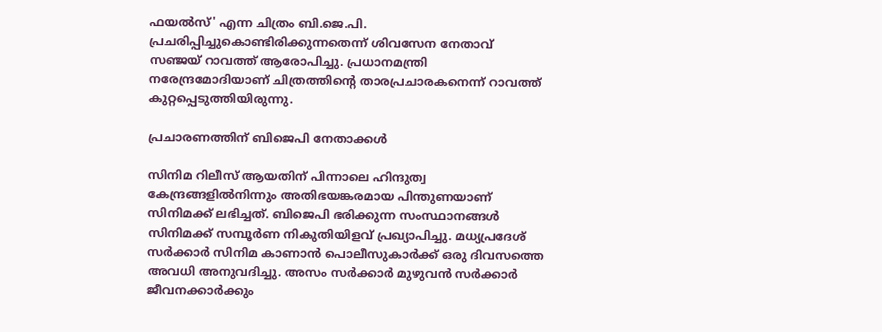ഫയല്‍സ്' എന്ന ചിത്രം ബി.ജെ.പി. പ്രചരിപ്പിച്ചുകൊണ്ടിരിക്കുന്നതെന്ന് ശിവസേന നേതാവ് സഞ്ജയ് റാവത്ത് ആരോപിച്ചു. പ്രധാനമന്ത്രി നരേന്ദ്രമോദിയാണ് ചിത്രത്തിന്റെ താരപ്രചാരകനെന്ന് റാവത്ത് കുറ്റപ്പെടുത്തിയിരുന്നു.

പ്രചാരണത്തിന് ബിജെപി നേതാക്കൾ

സിനിമ റിലീസ് ആയതിന് പിന്നാലെ ഹിന്ദുത്വ കേന്ദ്രങ്ങളിൽനിന്നും അതിഭയങ്കരമായ പിന്തുണയാണ് സിനിമക്ക് ലഭിച്ചത്. ബിജെപി ഭരിക്കുന്ന സംസ്ഥാനങ്ങൾ സിനിമക്ക് സമ്പൂർണ നികുതിയിളവ് പ്രഖ്യാപിച്ചു. മധ്യപ്രദേശ് സർക്കാർ സിനിമ കാണാൻ പൊലീസുകാർക്ക് ഒരു ദിവസത്തെ അവധി അനുവദിച്ചു. അസം സർക്കാർ മുഴുവൻ സർക്കാർ ജീവനക്കാർക്കും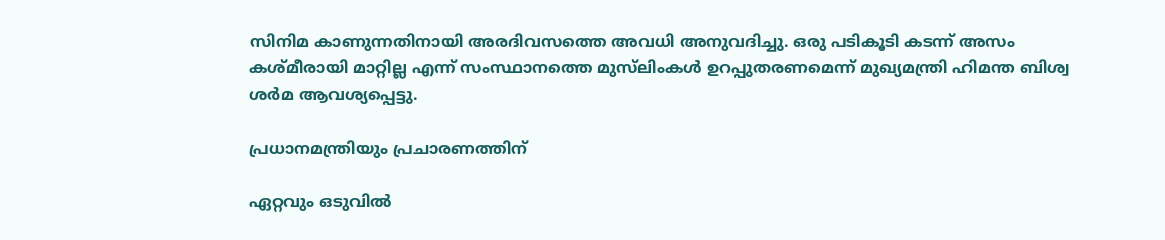സിനിമ കാണുന്നതിനായി അരദിവസത്തെ അവധി അനുവദിച്ചു. ഒരു പടികൂടി കടന്ന് അസം കശ്മീരായി മാറ്റില്ല എന്ന് സംസ്ഥാനത്തെ മുസ്‍ലിംകൾ ഉറപ്പുതരണമെന്ന് മുഖ്യമന്ത്രി ഹിമന്ത ബിശ്വ ശർമ ആവശ്യപ്പെട്ടു.

പ്രധാനമന്ത്രിയും പ്രചാരണത്തിന്

ഏറ്റവും ഒടുവിൽ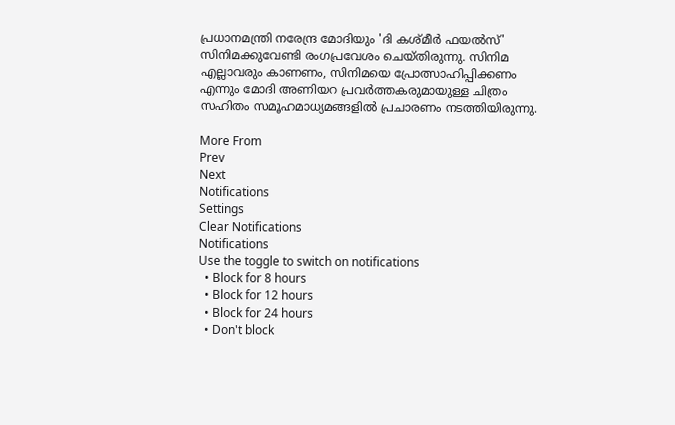പ്രധാനമന്ത്രി നരേന്ദ്ര മോദിയും 'ദി കശ്മീർ ഫയൽസ്' സിനിമക്കുവേണ്ടി രംഗപ്രവേശം ചെയ്‌തിരുന്നു. സിനിമ എല്ലാവരും കാണണം, സിനിമയെ പ്രോത്സാഹിപ്പിക്കണം എന്നും മോദി അണിയറ പ്രവർത്തകരുമായുള്ള ചിത്രം സഹിതം സമൂഹമാധ്യമങ്ങളിൽ പ്രചാരണം നടത്തിയിരുന്നു.

More From
Prev
Next
Notifications
Settings
Clear Notifications
Notifications
Use the toggle to switch on notifications
  • Block for 8 hours
  • Block for 12 hours
  • Block for 24 hours
  • Don't block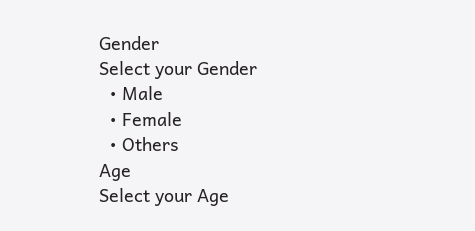Gender
Select your Gender
  • Male
  • Female
  • Others
Age
Select your Age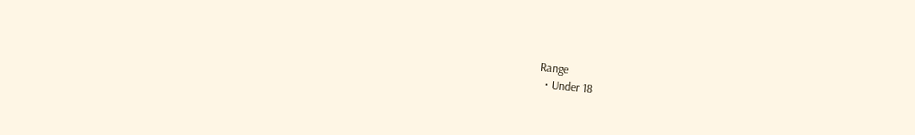Range
  • Under 18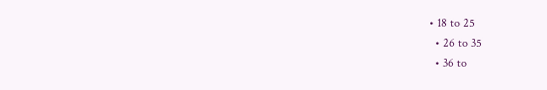• 18 to 25
  • 26 to 35
  • 36 to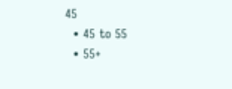45
  • 45 to 55
  • 55+